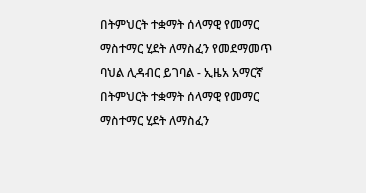በትምህርት ተቋማት ሰላማዊ የመማር ማስተማር ሂደት ለማስፈን የመደማመጥ ባህል ሊዳብር ይገባል - ኢዜአ አማርኛ
በትምህርት ተቋማት ሰላማዊ የመማር ማስተማር ሂደት ለማስፈን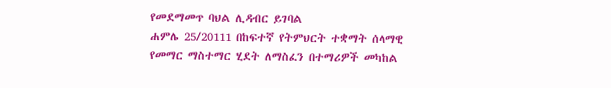የመደማመጥ ባህል ሊዳብር ይገባል
ሐምሌ 25/20111 በከፍተኛ የትምህርት ተቋማት ሰላማዊ የመማር ማስተማር ሂደት ለማስፈን በተማሪዎች መካከል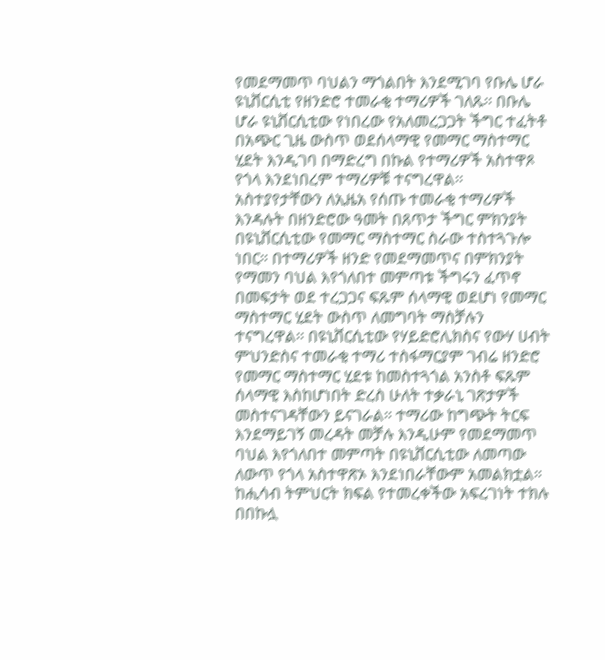የመደማመጥ ባህልን ማጎልበት እንደሚገባ የቡሌ ሆራ ዩኒቨርሲቲ የዘንድሮ ተመራቂ ተማሪዎች ገለጹ፡፡ በቡሌ ሆራ ዩኒቨርሲቲው የነበረው የአለመረጋጋት ችግር ተፈትቶ በአጭር ጊዜ ውስጥ ወደሰላማዊ የመማር ማስተማር ሂደት እንዲገባ በማድረግ በኩል የተማሪዎች አስተዋጾ የጎላ እንደነበረም ተማሪዎቹ ተናግረዋል፡፡ አስተያየታቸውን ለኢዜአ የሰጡ ተመራቂ ተማሪዎች እንዳሉት በዘንድሮው ዓመት በጸጥታ ችግር ምክንያት በዩኒቨርሲቲው የመማር ማስተማር ስራው ተስተጓጉሎ ነበር። በተማሪዎች ዘንድ የመደማመጥና በምክንያት የማመን ባህል እየጎለበተ መምጣቱ ችግሩን ፈጥኖ በመፍታት ወደ ተረጋጋና ፍጹም ሰላማዊ ወደሆነ የመማር ማስተማር ሂደት ውስጥ ለመግባት ማስቻሉን ተናግረዋል፡፡ በዩኒቨርሲቲው የሃይድሮሊክስና የውሃ ሀብት ምህንድስና ተመራቂ ተማሪ ተስፋማርያም ገብሬ ዘንድሮ የመማር ማስተማር ሂደቱ ከመስተጓጎል አንስቶ ፍጹም ሰላማዊ እስከሆነበት ድረስ ሁለት ተቃራኒ ገጽታዎች መስተናገዳቸውን ይናገራል። ተማሪው ከግጭት ትርፍ እንደማይገኝ መረዳት መቻሉ እንዲሁም የመደማመጥ ባህል እየጎለበተ መምጣት በዩኒቨርሲቲው ለመጣው ለውጥ የጎላ አስተዋጽኦ እንደነበራቸውም አመልክቷል። ከሒሳብ ትምህርት ክፍል የተመረቀችው አፍረገነት ተክሉ በበኩሏ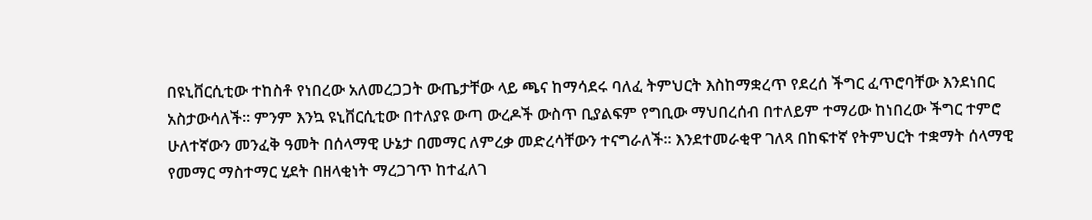በዩኒቨርሲቲው ተከስቶ የነበረው አለመረጋጋት ውጤታቸው ላይ ጫና ከማሳደሩ ባለፈ ትምህርት እስከማቋረጥ የደረሰ ችግር ፈጥሮባቸው እንደነበር አስታውሳለች፡፡ ምንም እንኳ ዩኒቨርሲቲው በተለያዩ ውጣ ውረዶች ውስጥ ቢያልፍም የግቢው ማህበረሰብ በተለይም ተማሪው ከነበረው ችግር ተምሮ ሁለተኛውን መንፈቅ ዓመት በሰላማዊ ሁኔታ በመማር ለምረቃ መድረሳቸውን ተናግራለች፡፡ እንደተመራቂዋ ገለጻ በከፍተኛ የትምህርት ተቋማት ሰላማዊ የመማር ማስተማር ሂደት በዘላቂነት ማረጋገጥ ከተፈለገ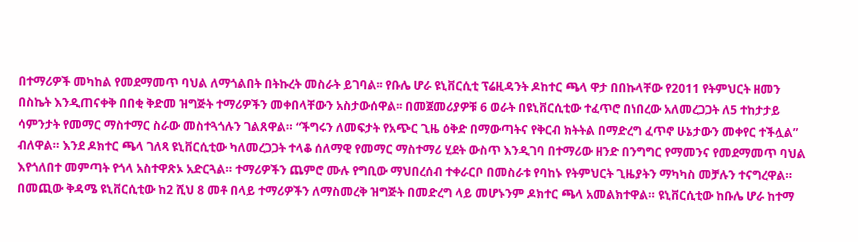በተማሪዎች መካከል የመደማመጥ ባህል ለማጎልበት በትኩረት መስራት ይገባል፡፡ የቡሌ ሆራ ዩኒቨርሲቲ ፕሬዚዳንት ዶከተር ጫላ ዋታ በበኩላቸው የ2011 የትምህርት ዘመን በስኬት እንዲጠናቀቅ በበቂ ቅድመ ዝግጅት ተማሪዎችን መቀበላቸውን አስታውሰዋል፡፡ በመጀመሪያዎቹ 6 ወራት በዩኒቨርሲቲው ተፈጥሮ በነበረው አለመረጋጋት ለ5 ተከታታይ ሳምንታት የመማር ማስተማር ስራው መስተጓጎሉን ገልጸዋል። “ችግሩን ለመፍታት የአጭር ጊዜ ዕቅድ በማውጣትና የቅርብ ክትትል በማድረግ ፈጥኖ ሁኔታውን መቀየር ተችሏል” ብለዋል። እንደ ዶክተር ጫላ ገለጻ ዩኒቨርሲቲው ካለመረጋጋት ተላቆ ሰለማዊ የመማር ማስተማሪ ሂደት ውስጥ እንዲገባ በተማሪው ዘንድ በንግግር የማመንና የመደማመጥ ባህል እየጎለበተ መምጣት የጎላ አስተዋጽኦ አድርጓል። ተማሪዎችን ጨምሮ ሙሉ የግቢው ማህበረሰብ ተቀራርቦ በመስራቱ የባከኑ የትምህርት ጊዜያትን ማካካስ መቻሉን ተናግረዋል። በመጪው ቅዳሜ ዩኒቨርሲቲው ከ2 ሺህ 8 መቶ በላይ ተማሪዎችን ለማስመረቅ ዝግጅት በመድረግ ላይ መሆኑንም ዶክተር ጫላ አመልክተዋል። ዩኒቨርሲቲው ከቡሌ ሆራ ከተማ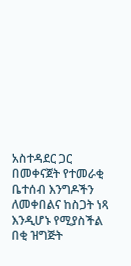አስተዳደር ጋር በመቀናጀት የተመራቂ ቤተሰብ እንግዶችን ለመቀበልና ከስጋት ነጻ እንዲሆኑ የሚያስችል በቂ ዝግጅት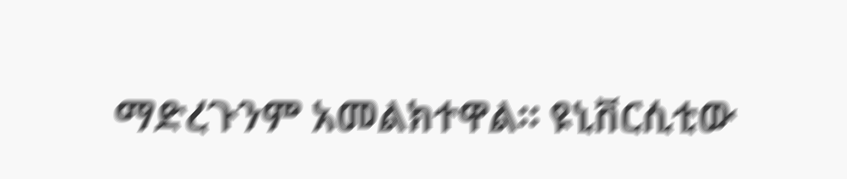ማድረጉንም አመልክተዋል፡፡ ዩኒቨርሲቲው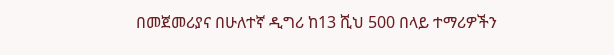በመጀመሪያና በሁለተኛ ዲግሪ ከ13 ሺህ 500 በላይ ተማሪዎችን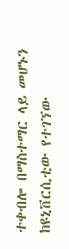ተቀብሎ በማስተማር ላይ መሆኑን ከዩኒቨርሲቲው የተገኘው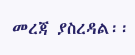መረጃ ያስረዳል፡፡